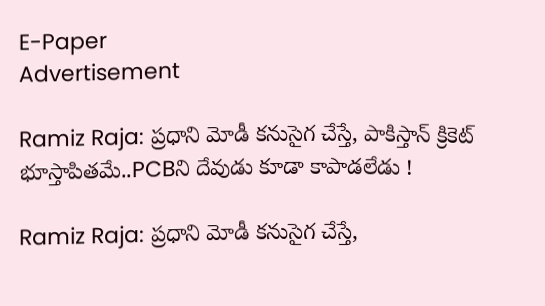E-Paper
Advertisement

Ramiz Raja: ప్ర‌ధాని మోడీ క‌నుసైగ చేస్తే, పాకిస్తాన్ క్రికెట్ భూస్తాపిత‌మే..PCBని దేవుడు కూడా కాపాడ‌లేడు !

Ramiz Raja: ప్ర‌ధాని మోడీ క‌నుసైగ చేస్తే,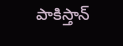పాకిస్తాన్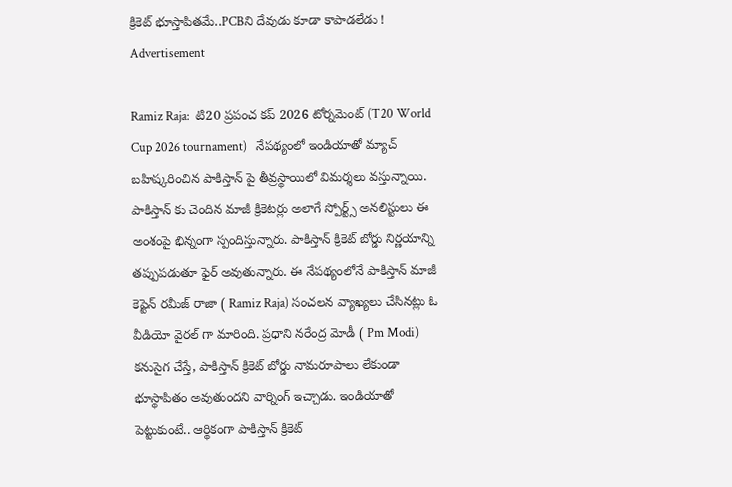క్రికెట్ భూస్తాపిత‌మే..PCBని దేవుడు కూడా కాపాడ‌లేడు !
Advertisement

Ramiz Raja:  టి20 ప్రపంచ కప్ 2026 టోర్నమెంట్ (T20 World Cup 2026 tournament)   నేపథ్యంలో ఇండియాతో మ్యాచ్ బహిష్కరించిన పాకిస్తాన్ పై తీవ్రస్థాయిలో విమర్శలు వస్తున్నాయి. పాకిస్తాన్ కు చెందిన మాజీ క్రికెటర్లు అలాగే స్పోర్ట్స్ అనలిస్టులు ఈ అంశంపై భిన్నంగా స్పందిస్తున్నారు. పాకిస్తాన్ క్రికెట్ బోర్డు నిర్ణయాన్ని తప్పుపడుతూ ఫైర్ అవుతున్నారు. ఈ నేపథ్యంలోనే పాకిస్తాన్ మాజీ కెప్టెన్ రమీజ్ రాజా ( Ramiz Raja) సంచలన వ్యాఖ్యలు చేసినట్లు ఓ వీడియో వైరల్ గా మారింది. ప్రధాని నరేంద్ర మోడీ ( Pm Modi) కనుసైగ చేస్తే, పాకిస్తాన్ క్రికెట్ బోర్డు నామరూపాలు లేకుండా భూస్థాపితం అవుతుందని వార్నింగ్ ఇచ్చాడు. ఇండియాతో పెట్టుకుంటే.. ఆర్థికంగా పాకిస్తాన్ క్రికెట్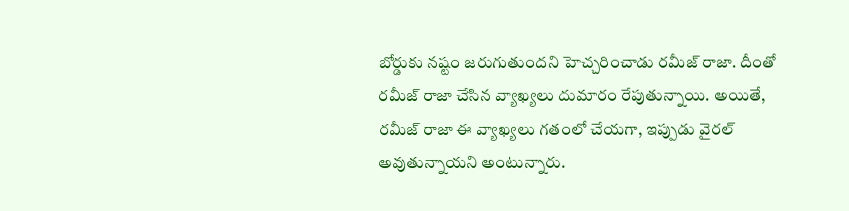బోర్డుకు నష్టం జరుగుతుందని హెచ్చరించాడు రమీజ్ రాజా. దీంతో రమీజ్ రాజా చేసిన వ్యాఖ్యలు దుమారం రేపుతున్నాయి. అయితే, రమీజ్ రాజా ఈ వ్యాఖ్య‌లు గ‌తంలో చేయ‌గా, ఇప్పుడు వైర‌ల్ అవుతున్నాయ‌ని అంటున్నారు.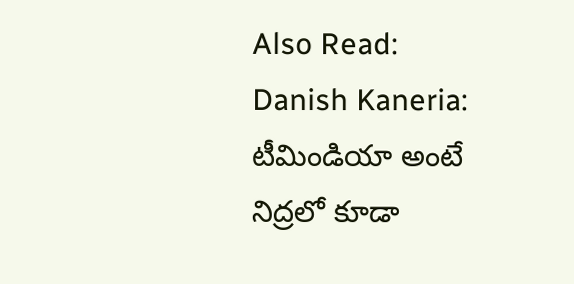Also Read: Danish Kaneria: టీమిండియా అంటే నిద్ర‌లో కూడా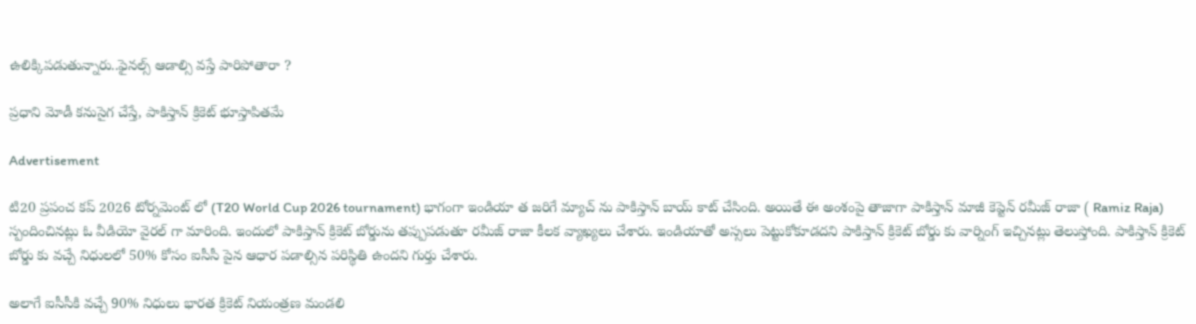ఉలిక్కిప‌డుతున్నారు..ఫైన‌ల్స్ ఆడాల్సి వ‌స్తే పారిపోతారా ?

ప్ర‌ధాని మోడీ క‌నుసైగ చేస్తే, పాకిస్తాన్ క్రికెట్ భూస్తాపిత‌మే

Advertisement

టి20 ప్రపంచ కప్ 2026 టోర్నమెంట్ లో (T20 World Cup 2026 tournament) భాగంగా ఇండియా త జరిగే మ్యాచ్ ను పాకిస్తాన్ బాయ్ కాట్‌ చేసింది. అయితే ఈ అంశంపై తాజాగా పాకిస్తాన్ మాజీ కెప్టెన్ రమీజ్ రాజా ( Ramiz Raja) స్పందించినట్లు ఓ వీడియో వైరల్ గా మారింది. ఇందులో పాకిస్తాన్ క్రికెట్ బోర్డును తప్పుపడుతూ రమీజ్ రాజా కీలక వ్యాఖ్యలు చేశారు. ఇండియాతో అస్సలు పెట్టుకోకూడదని పాకిస్తాన్ క్రికెట్ బోర్డు కు వార్నింగ్ ఇచ్చినట్లు తెలుస్తోంది. పాకిస్తాన్ క్రికెట్ బోర్డు కు వచ్చే నిధులలో 50% కోసం ఐసీసీ పైన ఆధార పడాల్సిన పరిస్థితి ఉందని గుర్తు చేశారు.

అలాగే ఐసీసీకి వచ్చే 90% నిధులు భారత క్రికెట్ నియంత్రణ మండలి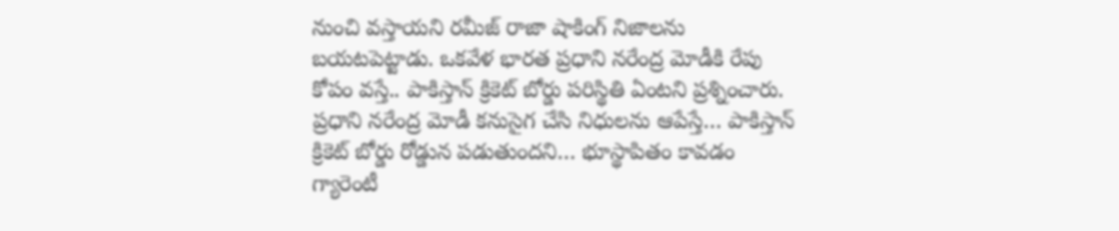నుంచి వస్తాయని రమీజ్ రాజా షాకింగ్ నిజాలను బయటపెట్టాడు. ఒకవేళ భారత ప్రధాని నరేంద్ర మోడీకి రేపు కోపం వస్తే.. పాకిస్తాన్ క్రికెట్ బోర్డు పరిస్థితి ఏంటని ప్రశ్నించారు. ప్రధాని నరేంద్ర మోడీ కనుసైగ చేసి నిధులను ఆపేస్తే… పాకిస్తాన్ క్రికెట్ బోర్డు రోడ్డున పడుతుందని… భూస్థాపితం కావడం గ్యారెంటీ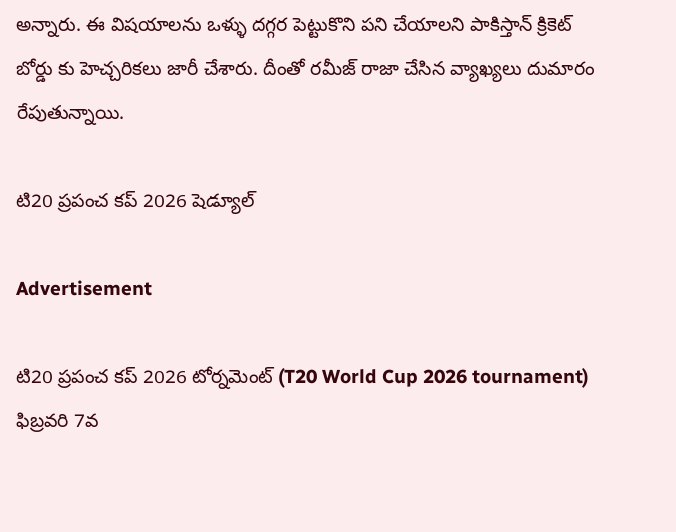అన్నారు. ఈ విషయాలను ఒళ్ళు దగ్గర పెట్టుకొని పని చేయాలని పాకిస్తాన్ క్రికెట్ బోర్డు కు హెచ్చరికలు జారీ చేశారు. దీంతో రమీజ్ రాజా చేసిన వ్యాఖ్యలు దుమారం రేపుతున్నాయి.

టి20 ప్రపంచ కప్ 2026 షెడ్యూల్

Advertisement

టి20 ప్రపంచ కప్ 2026 టోర్నమెంట్ (T20 World Cup 2026 tournament) ఫిబ్ర‌వ‌రి 7వ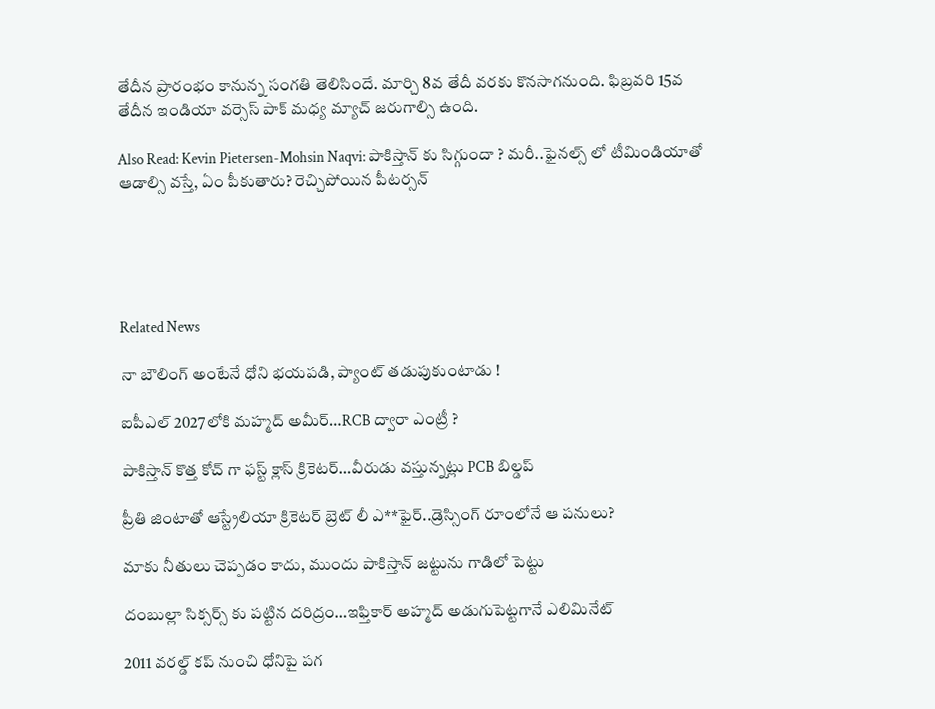తేదీన ప్రారంభం కానున్న సంగ‌తి తెలిసిందే. మార్చి 8వ తేదీ వ‌ర‌కు కొన‌సాగ‌నుంది. ఫిబ్ర‌వ‌రి 15వ తేదీన ఇండియా వ‌ర్సెస్ పాక్ మ‌ధ్య మ్యాచ్ జ‌రుగాల్సి ఉంది.

Also Read: Kevin Pietersen-Mohsin Naqvi: పాకిస్తాన్ కు సిగ్గుందా ? మ‌రీ..ఫైన‌ల్స్ లో టీమిండియాతో ఆడాల్సి వ‌స్తే, ఏం పీకుతారు? రెచ్చిపోయిన‌ పీట‌ర్స‌న్





Related News

నా బౌలింగ్ అంటేనే ధోని భ‌య‌ప‌డి, ప్యాంట్ త‌డుపుకుంటాడు !

ఐపీఎల్ 2027లోకి మహ్మద్ అమీర్…RCB ద్వారా ఎంట్రీ ?

పాకిస్తాన్ కొత్త‌ కోచ్ గా ఫ‌స్ట్ క్లాస్ క్రికెట‌ర్‌…వీరుడు వ‌స్తున్న‌ట్లు PCB బిల్డ‌ప్

ప్రీతి జింటాతో ఆస్ట్రేలియా క్రికెట‌ర్‌ బ్రెట్ లీ ఎ**ఫైర్‌..డ్రెస్సింగ్ రూంలోనే ఆ ప‌నులు?

మాకు నీతులు చెప్ప‌డం కాదు, ముందు పాకిస్తాన్ జ‌ట్టును గాడిలో పెట్టు

దంబుల్లా సిక్సర్స్ కు ప‌ట్టిన ద‌రిద్రం…ఇఫ్తికార్ అహ్మద్ అడుగుపెట్ట‌గానే ఎలిమినేట్

2011 వ‌ర‌ల్డ్ క‌ప్ నుంచి ధోనిపై ప‌గ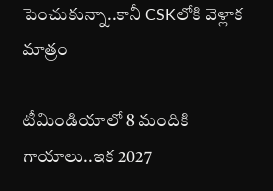పెంచుకున్నా..కానీ CSKలోకి వెళ్లాక మాత్రం

టీమిండియాలో 8 మందికి గాయాలు..ఇక 2027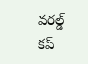వ‌ర‌ల్డ్ క‌ప్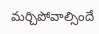మ‌ర్చిపోవాల్సిందే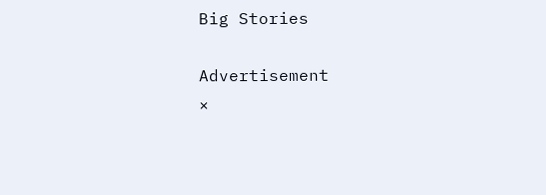Big Stories

Advertisement
×